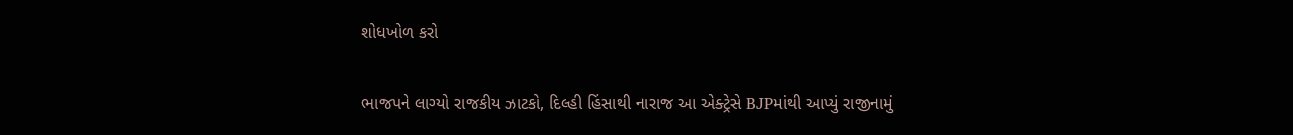શોધખોળ કરો

ભાજપને લાગ્યો રાજકીય ઝાટકો, દિલ્હી હિંસાથી નારાજ આ એક્ટ્રેસે BJPમાંથી આપ્યું રાજીનામું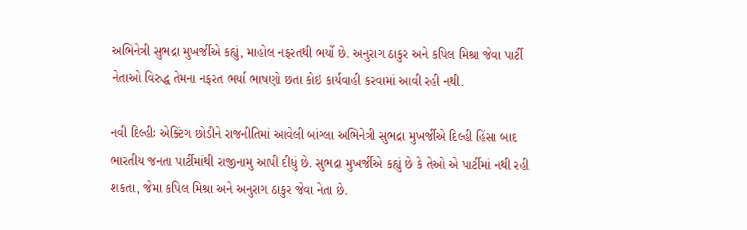અભિનેત્રી સુભદ્રા મુખર્જીએ કહ્યું, માહોલ નફરતથી ભર્યો છે. અનુરાગ ઠાકુર અને કપિલ મિશ્રા જેવા પાર્ટી નેતાઓ વિરુદ્ધ તેમના નફરત ભર્યા ભાષણો છતા કોઇ કાર્યવાહી કરવામાં આવી રહી નથી.

નવી દિલ્હીઃ એક્ટિંગ છોડીને રાજનીતિમાં આવેલી બાંગ્લા અભિનેત્રી સુભદ્રા મુખર્જીએ દિલ્હી હિંસા બાદ ભારતીય જનતા પાર્ટીમાંથી રાજીનામુ આપી દીધું છે. સુભદ્રા મુખર્જીએ કહ્યું છે કે તેઓ એ પાર્ટીમાં નથી રહી શકતા, જેમા કપિલ મિશ્રા અને અનુરાગ ઠાકુર જેવા નેતા છે.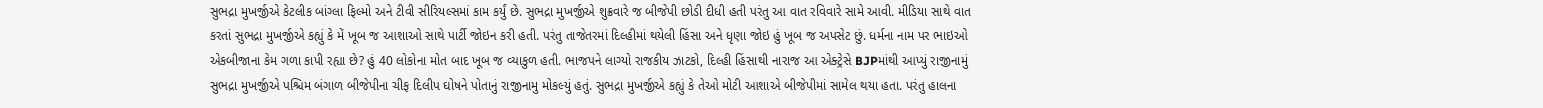સુભદ્રા મુખર્જીએ કેટલીક બાંગ્લા ફિલ્મો અને ટીવી સીરિયલ્સમાં કામ કર્યું છે. સુભદ્રા મુખર્જીએ શુક્રવારે જ બીજેપી છોડી દીધી હતી પરંતુ આ વાત રવિવારે સામે આવી. મીડિયા સાથે વાત કરતાં સુભદ્રા મુખર્જીએ કહ્યું કે મેં ખૂબ જ આશાઓ સાથે પાર્ટી જોઇન કરી હતી. પરંતુ તાજેતરમાં દિલ્હીમાં થયેલી હિંસા અને ધૃણા જોઇ હું ખૂબ જ અપસેટ છું. ધર્મના નામ પર ભાઇઓ એકબીજાના કેમ ગળા કાપી રહ્યા છે? હું 40 લોકોના મોત બાદ ખૂબ જ વ્યાકુળ હતી. ભાજપને લાગ્યો રાજકીય ઝાટકો, દિલ્હી હિંસાથી નારાજ આ એક્ટ્રેસે BJPમાંથી આપ્યું રાજીનામું સુભદ્રા મુખર્જીએ પશ્ચિમ બંગાળ બીજેપીના ચીફ દિલીપ ઘોષને પોતાનું રાજીનામુ મોકલ્યું હતું. સુભદ્રા મુખર્જીએ કહ્યું કે તેઓ મોટી આશાએ બીજેપીમાં સામેલ થયા હતા. પરંતુ હાલના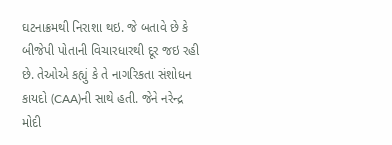ઘટનાક્રમથી નિરાશા થઇ. જે બતાવે છે કે બીજેપી પોતાની વિચારધારથી દૂર જઇ રહી છે. તેઓએ કહ્યું કે તે નાગરિકતા સંશોધન કાયદો (CAA)ની સાથે હતી. જેને નરેન્દ્ર મોદી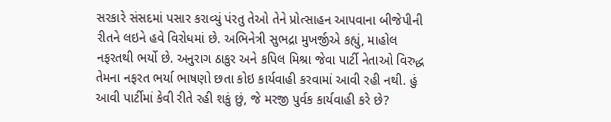સરકારે સંસદમાં પસાર કરાવ્યું પંરતુ તેઓ તેને પ્રોત્સાહન આપવાના બીજેપીની રીતને લઇને હવે વિરોધમાં છે. અભિનેત્રી સુભદ્રા મુખર્જીએ કહ્યું, માહોલ નફરતથી ભર્યો છે. અનુરાગ ઠાકુર અને કપિલ મિશ્રા જેવા પાર્ટી નેતાઓ વિરુદ્ધ તેમના નફરત ભર્યા ભાષણો છતા કોઇ કાર્યવાહી કરવામાં આવી રહી નથી. હું આવી પાર્ટીમાં કેવી રીતે રહી શકું છું, જે મરજી પુર્વક કાર્યવાહી કરે છે?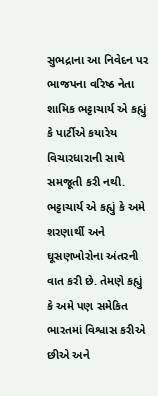સુભદ્રાના આ નિવેદન પર ભાજપના વરિષ્ઠ નેતા શામિક ભટ્ટાચાર્ય એ કહ્યું કે પાર્ટીએ કયારેય વિચારધારાની સાથે સમજૂતી કરી નથી. ભટ્ટાચાર્ય એ કહ્યું કે અમે શરણાર્થી અને ઘૂસણખોરોના અંતરની વાત કરી છે. તેમણે કહ્યું કે અમે પણ સમેકિત ભારતમાં વિશ્વાસ કરીએ છીએ અને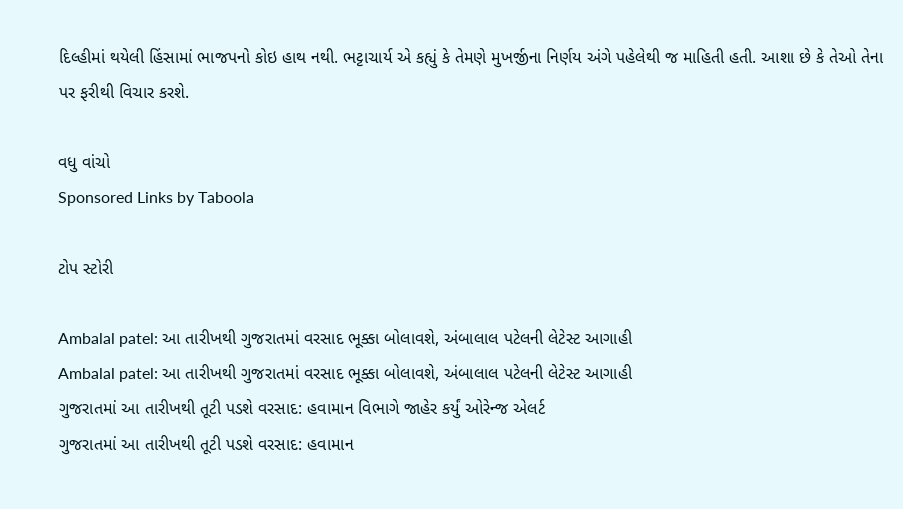દિલ્હીમાં થયેલી હિંસામાં ભાજપનો કોઇ હાથ નથી. ભટ્ટાચાર્ય એ કહ્યું કે તેમણે મુખર્જીના નિર્ણય અંગે પહેલેથી જ માહિતી હતી. આશા છે કે તેઓ તેના પર ફરીથી વિચાર કરશે.

વધુ વાંચો
Sponsored Links by Taboola

ટોપ સ્ટોરી

Ambalal patel: આ તારીખથી ગુજરાતમાં વરસાદ ભૂક્કા બોલાવશે, અંબાલાલ પટેલની લેટેસ્ટ આગાહી
Ambalal patel: આ તારીખથી ગુજરાતમાં વરસાદ ભૂક્કા બોલાવશે, અંબાલાલ પટેલની લેટેસ્ટ આગાહી
ગુજરાતમાં આ તારીખથી તૂટી પડશે વરસાદ: હવામાન વિભાગે જાહેર કર્યું ઓરેન્જ એલર્ટ
ગુજરાતમાં આ તારીખથી તૂટી પડશે વરસાદ: હવામાન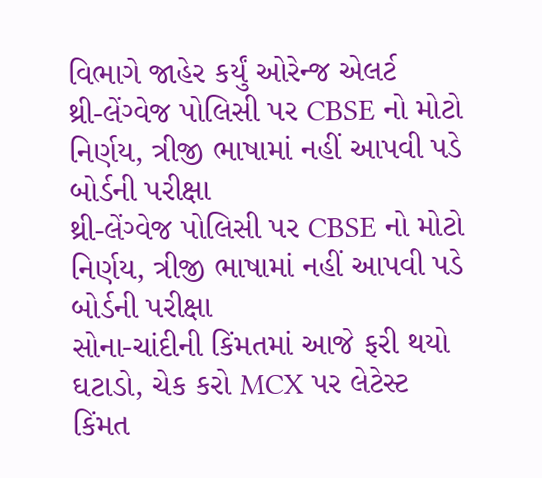વિભાગે જાહેર કર્યું ઓરેન્જ એલર્ટ
થ્રી-લેંગ્વેજ પોલિસી પર CBSE નો મોટો નિર્ણય, ત્રીજી ભાષામાં નહીં આપવી પડે બોર્ડની પરીક્ષા
થ્રી-લેંગ્વેજ પોલિસી પર CBSE નો મોટો નિર્ણય, ત્રીજી ભાષામાં નહીં આપવી પડે બોર્ડની પરીક્ષા
સોના-ચાંદીની કિંમતમાં આજે ફરી થયો ઘટાડો, ચેક કરો MCX પર લેટેસ્ટ કિંમત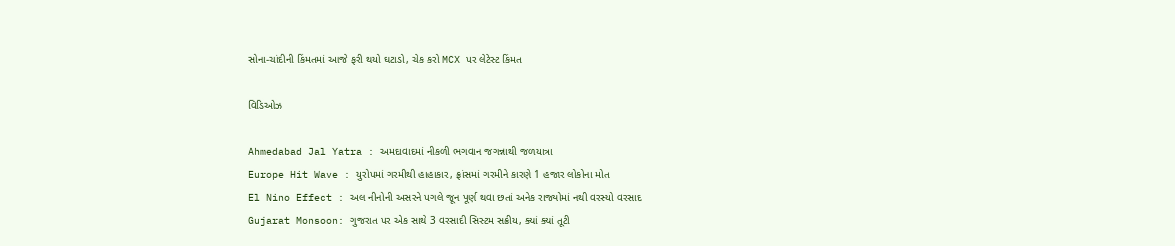સોના-ચાંદીની કિંમતમાં આજે ફરી થયો ઘટાડો, ચેક કરો MCX પર લેટેસ્ટ કિંમત

વિડિઓઝ

Ahmedabad Jal Yatra : અમદાવાદમાં નીકળી ભગવાન જગન્નાથી જળયાત્રા
Europe Hit Wave : યુરોપમાં ગરમીથી હાહાકાર, ફ્રાંસમાં ગરમીને કારણે 1 હજાર લોકોના મોત
El Nino Effect : અલ નીનોની અસરને પગલે જૂન પૂર્ણ થવા છતાં અનેક રાજ્યોમાં નથી વરસ્યો વરસાદ
Gujarat Monsoon: ગુજરાત પર એક સાથે 3 વરસાદી સિસ્ટમ સક્રીય, ક્યાં ક્યાં તૂટી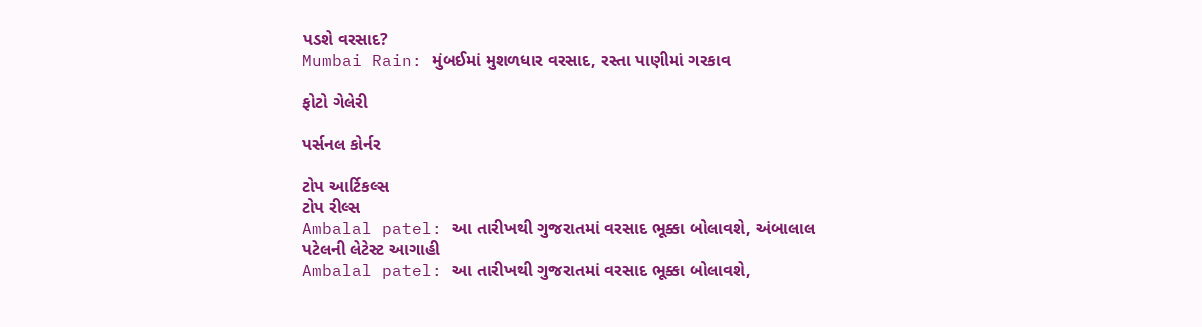પડશે વરસાદ?
Mumbai Rain: મુંબઈમાં મુશળધાર વરસાદ, રસ્તા પાણીમાં ગરકાવ

ફોટો ગેલેરી

પર્સનલ કોર્નર

ટોપ આર્ટિકલ્સ
ટોપ રીલ્સ
Ambalal patel: આ તારીખથી ગુજરાતમાં વરસાદ ભૂક્કા બોલાવશે, અંબાલાલ પટેલની લેટેસ્ટ આગાહી
Ambalal patel: આ તારીખથી ગુજરાતમાં વરસાદ ભૂક્કા બોલાવશે,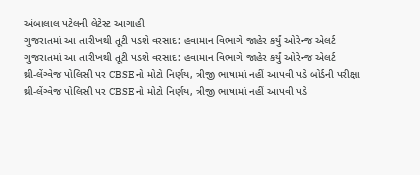અંબાલાલ પટેલની લેટેસ્ટ આગાહી
ગુજરાતમાં આ તારીખથી તૂટી પડશે વરસાદ: હવામાન વિભાગે જાહેર કર્યું ઓરેન્જ એલર્ટ
ગુજરાતમાં આ તારીખથી તૂટી પડશે વરસાદ: હવામાન વિભાગે જાહેર કર્યું ઓરેન્જ એલર્ટ
થ્રી-લેંગ્વેજ પોલિસી પર CBSE નો મોટો નિર્ણય, ત્રીજી ભાષામાં નહીં આપવી પડે બોર્ડની પરીક્ષા
થ્રી-લેંગ્વેજ પોલિસી પર CBSE નો મોટો નિર્ણય, ત્રીજી ભાષામાં નહીં આપવી પડે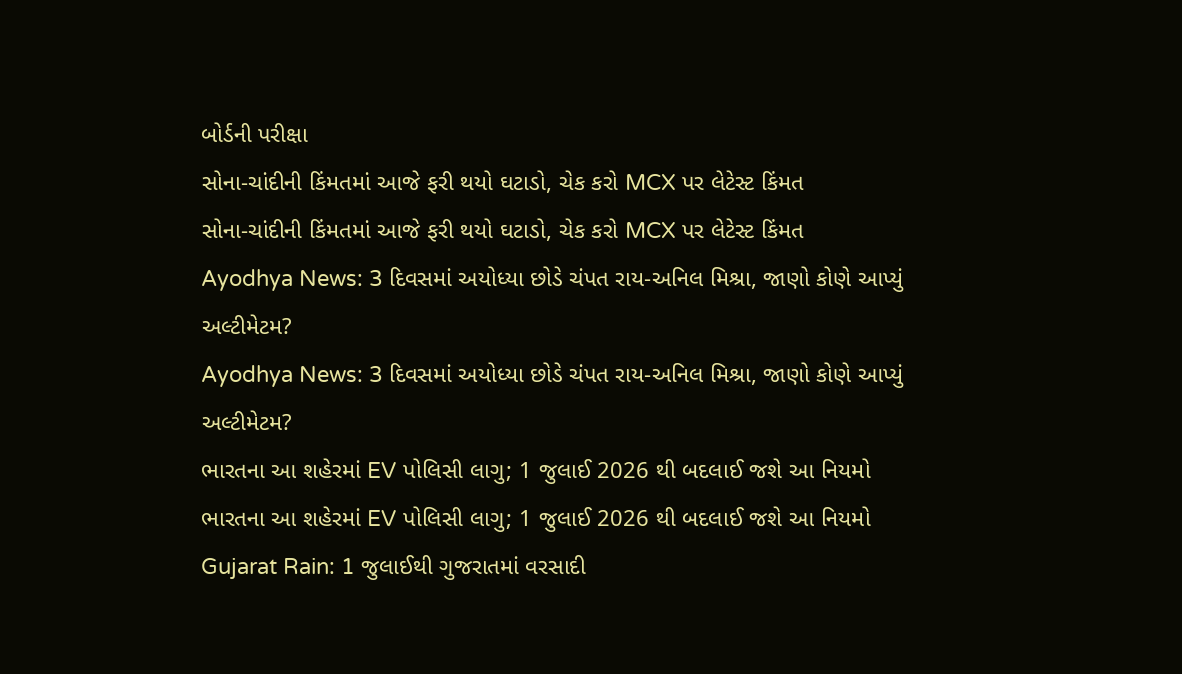બોર્ડની પરીક્ષા
સોના-ચાંદીની કિંમતમાં આજે ફરી થયો ઘટાડો, ચેક કરો MCX પર લેટેસ્ટ કિંમત
સોના-ચાંદીની કિંમતમાં આજે ફરી થયો ઘટાડો, ચેક કરો MCX પર લેટેસ્ટ કિંમત
Ayodhya News: 3 દિવસમાં અયોધ્યા છોડે ચંપત રાય-અનિલ મિશ્રા, જાણો કોણે આપ્યું અલ્ટીમેટમ?
Ayodhya News: 3 દિવસમાં અયોધ્યા છોડે ચંપત રાય-અનિલ મિશ્રા, જાણો કોણે આપ્યું અલ્ટીમેટમ?
ભારતના આ શહેરમાં EV પોલિસી લાગુ; 1 જુલાઈ 2026 થી બદલાઈ જશે આ નિયમો
ભારતના આ શહેરમાં EV પોલિસી લાગુ; 1 જુલાઈ 2026 થી બદલાઈ જશે આ નિયમો
Gujarat Rain: 1 જુલાઈથી ગુજરાતમાં વરસાદી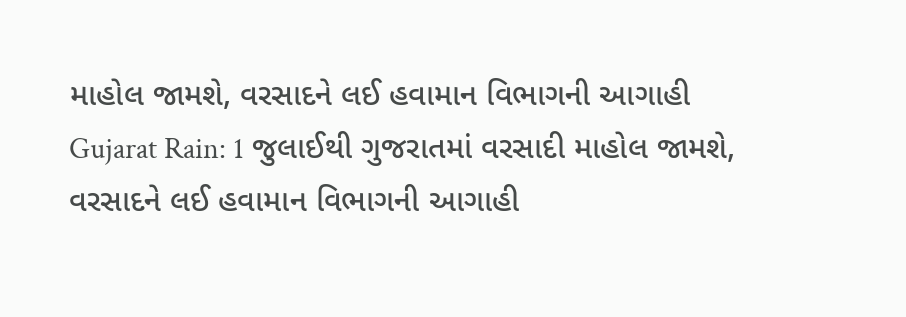માહોલ જામશે, વરસાદને લઈ હવામાન વિભાગની આગાહી
Gujarat Rain: 1 જુલાઈથી ગુજરાતમાં વરસાદી માહોલ જામશે, વરસાદને લઈ હવામાન વિભાગની આગાહી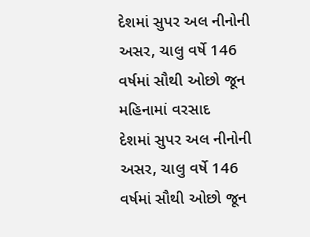દેશમાં સુપર અલ નીનોની અસર, ચાલુ વર્ષે 146 વર્ષમાં સૌથી ઓછો જૂન મહિનામાં વરસાદ
દેશમાં સુપર અલ નીનોની અસર, ચાલુ વર્ષે 146 વર્ષમાં સૌથી ઓછો જૂન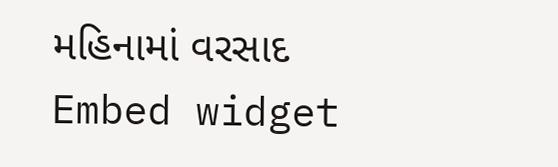મહિનામાં વરસાદ
Embed widget